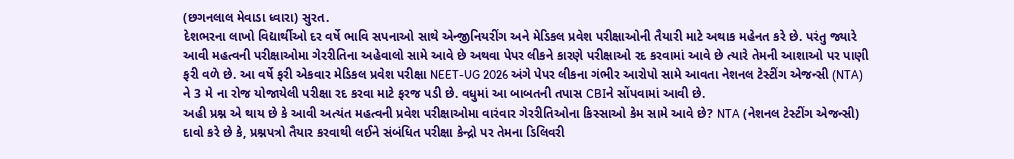(છગનલાલ મેવાડા ધ્વારા) સુરત.
દેશભરના લાખો વિદ્યાર્થીઓ દર વર્ષે ભાવિ સપનાઓ સાથે એન્જીનિયરીંગ અને મેડિકલ પ્રવેશ પરીક્ષાઓની તૈયારી માટે અથાક મહેનત કરે છે. પરંતુ જ્યારે આવી મહત્વની પરીક્ષાઓમા ગેરરીતિના અહેવાલો સામે આવે છે અથવા પેપર લીકને કારણે પરીક્ષાઓ રદ કરવામાં આવે છે ત્યારે તેમની આશાઓ પર પાણી ફરી વળે છે. આ વર્ષે ફરી એકવાર મેડિકલ પ્રવેશ પરીક્ષા NEET-UG 2026 અંગે પેપર લીકના ગંભીર આરોપો સામે આવતા નેશનલ ટેસ્ટીંગ એજન્સી (NTA) ને 3 મે ના રોજ યોજાયેલી પરીક્ષા રદ કરવા માટે ફરજ પડી છે. વધુમાં આ બાબતની તપાસ CBIને સોંપવામાં આવી છે.
અહી પ્રશ્ન એ થાય છે કે આવી અત્યંત મહત્વની પ્રવેશ પરીક્ષાઓમા વારંવાર ગેરરીતિઓના કિસ્સાઓ કેમ સામે આવે છે? NTA (નેશનલ ટેસ્ટીંગ એજન્સી) દાવો કરે છે કે, પ્રશ્નપત્રો તૈયાર કરવાથી લઈને સંબંધિત પરીક્ષા કેન્દ્રો પર તેમના ડિલિવરી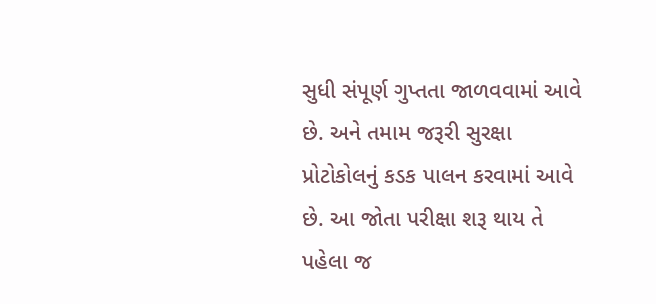સુધી સંપૂર્ણ ગુપ્તતા જાળવવામાં આવે છે. અને તમામ જરૂરી સુરક્ષા પ્રોટોકોલનું કડક પાલન કરવામાં આવે છે. આ જોતા પરીક્ષા શરૂ થાય તે પહેલા જ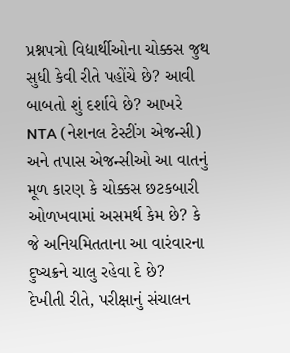પ્રશ્નપત્રો વિદ્યાર્થીઓના ચોક્કસ જુથ સુધી કેવી રીતે પહોંચે છે? આવી બાબતો શું દર્શાવે છે? આખરે NTA (નેશનલ ટેસ્ટીંગ એજન્સી) અને તપાસ એજન્સીઓ આ વાતનું મૂળ કારણ કે ચોક્કસ છટકબારી ઓળખવામાં અસમર્થ કેમ છે? કે જે અનિયમિતતાના આ વારંવારના દુષ્ચક્રને ચાલુ રહેવા દે છે?
દેખીતી રીતે, પરીક્ષાનું સંચાલન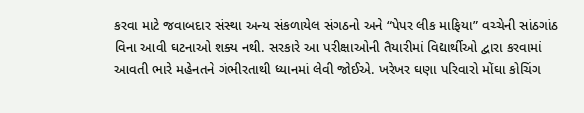કરવા માટે જવાબદાર સંસ્થા અન્ય સંકળાયેલ સંગઠનો અને “પેપર લીક માફિયા” વચ્ચેની સાંઠગાંઠ વિના આવી ઘટનાઓ શક્ય નથી. સરકારે આ પરીક્ષાઓની તૈયારીમાં વિદ્યાર્થીઓ દ્વારા કરવામાં આવતી ભારે મહેનતને ગંભીરતાથી ધ્યાનમાં લેવી જોઈએ. ખરેખર ઘણા પરિવારો મોંઘા કોચિંગ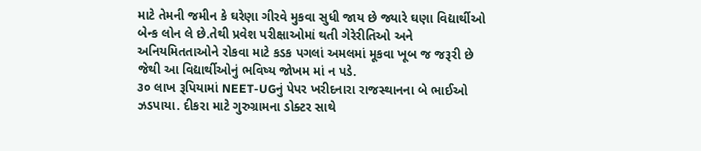માટે તેમની જમીન કે ઘરેણા ગીરવે મુકવા સુધી જાય છે જ્યારે ઘણા વિદ્યાર્થીઓ બેન્ક લોન લે છે.તેથી પ્રવેશ પરીક્ષાઓમાં થતી ગેરેરીતિઓ અને અનિયમિતતાઓને રોકવા માટે કડક પગલાં અમલમાં મૂકવા ખૂબ જ જરૂરી છે જેથી આ વિદ્યાર્થીઓનું ભવિષ્ય જોખમ માં ન પડે.
૩૦ લાખ રૂપિયામાં NEET-UGનું પેપર ખરીદનારા રાજસ્થાનના બે ભાઈઓ ઝડપાયા. દીકરા માટે ગુરુગ્રામના ડોક્ટર સાથે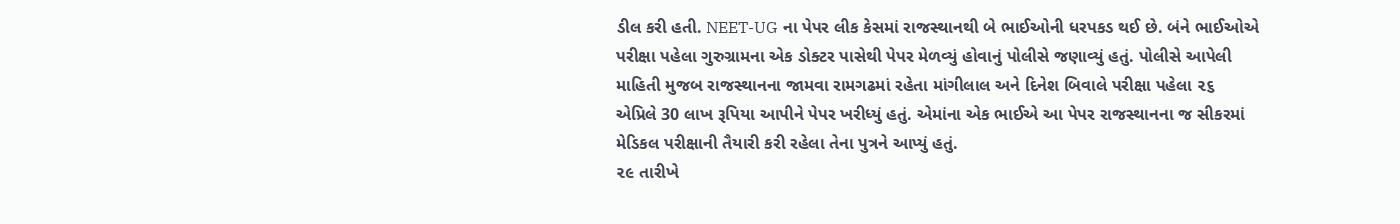ડીલ કરી હતી. NEET-UG ના પેપર લીક કેસમાં રાજસ્થાનથી બે ભાઈઓની ધરપકડ થઈ છે. બંને ભાઈઓએ પરીક્ષા પહેલા ગુરુગ્રામના એક ડોક્ટર પાસેથી પેપર મેળવ્યું હોવાનું પોલીસે જણાવ્યું હતું. પોલીસે આપેલી માહિતી મુજબ રાજસ્થાનના જામવા રામગઢમાં રહેતા માંગીલાલ અને દિનેશ બિવાલે પરીક્ષા પહેલા ૨૬ એપ્રિલે 30 લાખ રૂપિયા આપીને પેપર ખરીધ્યું હતું. એમાંના એક ભાઈએ આ પેપર રાજસ્થાનના જ સીકરમાં મેડિકલ પરીક્ષાની તૈયારી કરી રહેલા તેના પુત્રને આપ્યું હતું.
૨૯ તારીખે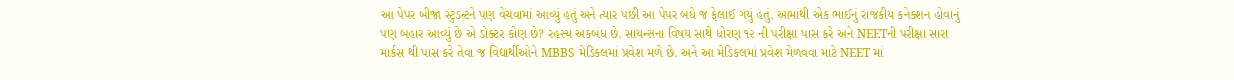આ પેપર બીજા સ્ટુડન્ટને પણ વેચવામાં આવ્યું હતું અને ત્યાર પછી આ પેપર બધે જ ફેલાઈ ગયું હતું. આમાંથી એક ભાઈનું રાજકીય કનેક્શન હોવાનું પણ બહાર આવ્યું છે એ ડોક્ટર કોણ છે? રહસ્ય અકબંધ છે. સાયન્સના વિષય સાથે ધોરણ ૧૨ ની પરીક્ષા પાસ કરે અને NEETની પરીક્ષા સારા માર્કસ થી પાસ કરે તેવા જ વિદ્યાર્થીઓને MBBS મેડિકલમાં પ્રવેશ મળે છે. અને આ મેડિકલમાં પ્રવેશ મેળવવા માટે NEET માં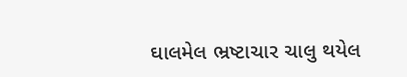ઘાલમેલ ભ્રષ્ટાચાર ચાલુ થયેલ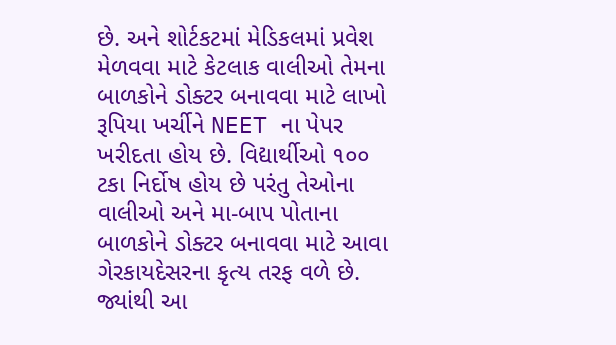છે. અને શોર્ટકટમાં મેડિકલમાં પ્રવેશ મેળવવા માટે કેટલાક વાલીઓ તેમના બાળકોને ડોક્ટર બનાવવા માટે લાખો રૂપિયા ખર્ચીને NEET ના પેપર ખરીદતા હોય છે. વિદ્યાર્થીઓ ૧૦૦ ટકા નિર્દોષ હોય છે પરંતુ તેઓના વાલીઓ અને મા-બાપ પોતાના બાળકોને ડોક્ટર બનાવવા માટે આવા ગેરકાયદેસરના કૃત્ય તરફ વળે છે. જ્યાંથી આ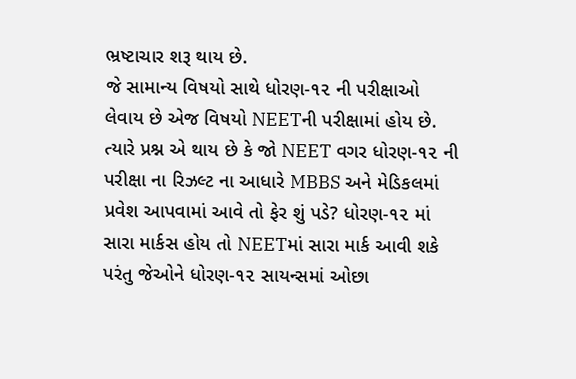ભ્રષ્ટાચાર શરૂ થાય છે.
જે સામાન્ય વિષયો સાથે ધોરણ-૧૨ ની પરીક્ષાઓ લેવાય છે એજ વિષયો NEETની પરીક્ષામાં હોય છે. ત્યારે પ્રશ્ન એ થાય છે કે જો NEET વગર ધોરણ-૧૨ ની પરીક્ષા ના રિઝલ્ટ ના આધારે MBBS અને મેડિકલમાં પ્રવેશ આપવામાં આવે તો ફેર શું પડે? ધોરણ-૧૨ માં સારા માર્કસ હોય તો NEETમાં સારા માર્ક આવી શકે પરંતુ જેઓને ધોરણ-૧૨ સાયન્સમાં ઓછા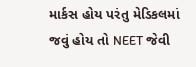માર્કસ હોય પરંતુ મેડિકલમાં જવું હોય તો NEET જેવી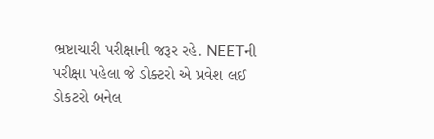ભ્રષ્ટાચારી પરીક્ષાની જરૂર રહે. NEETની પરીક્ષા પહેલા જે ડોક્ટરો એ પ્રવેશ લઈ ડોકટરો બનેલ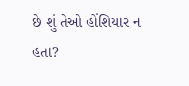છે શું તેઓ હોંશિયાર ન હતા?